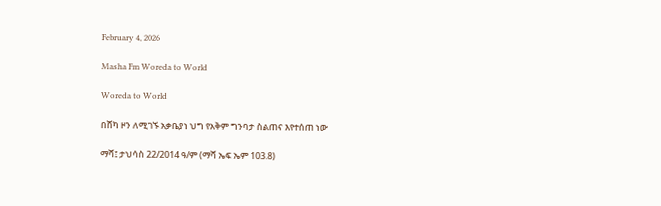February 4, 2026

Masha Fm Woreda to World

Woreda to World

በሸካ ዞን ለሚገኙ አቃቤያነ ህግ የአቅም ግንባታ ስልጠና እየተሰጠ ነው

ማሻ፤ ታህሳስ 22/2014 ዓ/ም (ማሻ ኤፍ ኤም 103.8)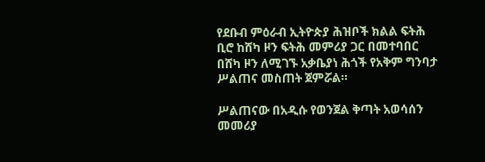የደቡብ ምዕራብ ኢትዮጵያ ሕዝቦች ክልል ፍትሕ ቢሮ ከሸካ ዞን ፍትሕ መምሪያ ጋር በመተባበር በሸካ ዞን ለሚገኙ አቃቤያነ ሕጎች የአቅም ግንባታ ሥልጠና መስጠት ጀምሯል።

ሥልጠናው በአዲሱ የወንጀል ቅጣት አወሳሰን መመሪያ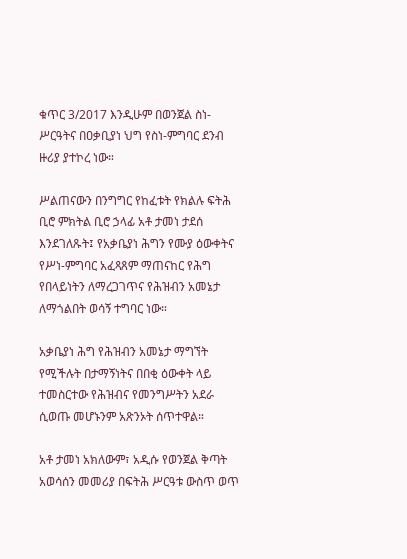ቁጥር 3/2017 እንዲሁም በወንጀል ስነ-ሥርዓትና በዐቃቢያነ ህግ የስነ-ምግባር ደንብ ዙሪያ ያተኮረ ነው።

ሥልጠናውን በንግግር የከፈቱት የክልሉ ፍትሕ ቢሮ ምክትል ቢሮ ኃላፊ አቶ ታመነ ታደሰ እንደገለጹት፤ የአቃቤያነ ሕግን የሙያ ዕውቀትና የሥነ-ምግባር አፈጻጸም ማጠናከር የሕግ የበላይነትን ለማረጋገጥና የሕዝብን አመኔታ ለማጎልበት ወሳኝ ተግባር ነው።

አቃቤያነ ሕግ የሕዝብን አመኔታ ማግኘት የሚችሉት በታማኝነትና በበቂ ዕውቀት ላይ ተመስርተው የሕዝብና የመንግሥትን አደራ ሲወጡ መሆኑንም አጽንኦት ሰጥተዋል።

አቶ ታመነ አክለውም፣ አዲሱ የወንጀል ቅጣት አወሳሰን መመሪያ በፍትሕ ሥርዓቱ ውስጥ ወጥ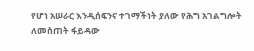የሆነ አሠራር እንዲሰፍንና ተገማችነት ያለው የሕግ አገልግሎት ለመስጠት ፋይዳው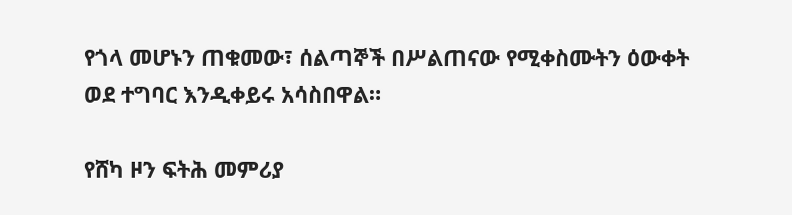የጎላ መሆኑን ጠቁመው፣ ሰልጣኞች በሥልጠናው የሚቀስሙትን ዕውቀት ወደ ተግባር እንዲቀይሩ አሳስበዋል።

የሸካ ዞን ፍትሕ መምሪያ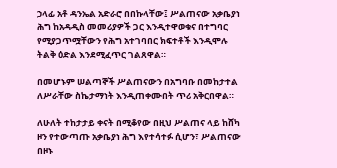ኃላፊ አቶ ዳንኤል አድራሮ በበኩላቸው፤ ሥልጠናው አቃቤያነ ሕግ ከአዳዲስ መመሪያዎች ጋር እንዲተዋወቁና በተግባር የሚያጋጥሟቸውን የሕግ አተገባበር ክፍተቶች እንዲሞሉ ትልቅ ዕድል እንደሚፈጥር ገልጸዋል።

በመሆኑም ሠልጣኞች ሥልጠናውን በአግባቡ በመከታተል ለሥራቸው ስኬታማነት እንዲጠቀሙበት ጥሪ አቅርበዋል።

ለሁለት ተከታታይ ቀናት በሚቆየው በዚህ ሥልጠና ላይ ከሸካ ዞን የተውጣጡ አቃቤያነ ሕግ እየተሳተፉ ሲሆን፣ ሥልጠናው በዞኑ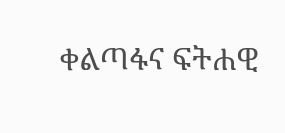ቀልጣፋና ፍትሐዊ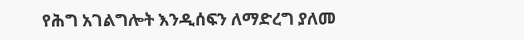የሕግ አገልግሎት እንዲሰፍን ለማድረግ ያለመ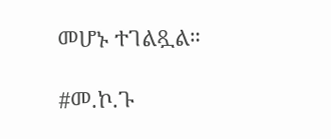መሆኑ ተገልጿል።

#መ.ኮ.ጉ